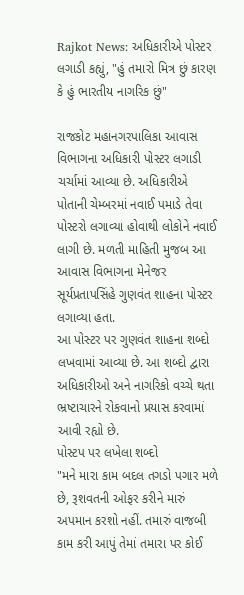Rajkot News: અધિકારીએ પોસ્ટર લગાડી કહ્યું, "હું તમારો મિત્ર છું કારણ કે હું ભારતીય નાગરિક છું"

રાજકોટ મહાનગરપાલિકા આવાસ વિભાગના અધિકારી પોસ્ટર લગાડી ચર્ચામાં આવ્યા છે. અધિકારીએ પોતાની ચેમ્બરમાં નવાઈ પમાડે તેવા પોસ્ટરો લગાવ્યા હોવાથી લોકોને નવાઈ લાગી છે. મળતી માહિતી મુજબ આ આવાસ વિભાગના મેનેજર સૂર્યપ્રતાપસિંહે ગુણવંત શાહના પોસ્ટર લગાવ્યા હતા.
આ પોસ્ટર પર ગુણવંત શાહના શબ્દો લખવામાં આવ્યા છે. આ શબ્દો દ્વારા અધિકારીઓ અને નાગરિકો વચ્ચે થતા ભ્રષ્ટાચારને રોકવાનો પ્રયાસ કરવામાં આવી રહ્યો છે.
પોસ્ટપ પર લખેલા શબ્દો
"મને મારા કામ બદલ તગડો પગાર મળે છે, રૂશવતની ઓફર કરીને મારું અપમાન કરશો નહીં. તમારું વાજબી કામ કરી આપું તેમાં તમારા પર કોઈ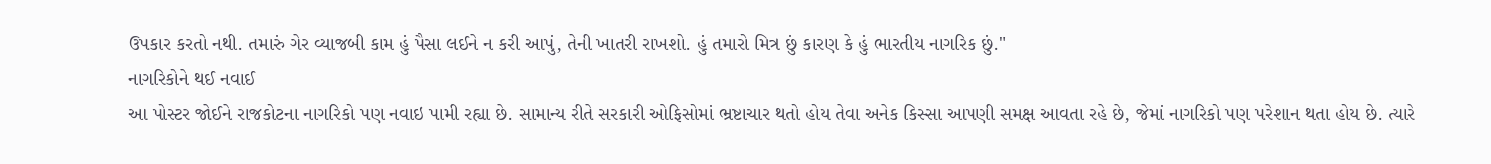ઉપકાર કરતો નથી. તમારું ગેર વ્યાજબી કામ હું પૈસા લઈને ન કરી આપું, તેની ખાતરી રાખશો. હું તમારો મિત્ર છું કારણ કે હું ભારતીય નાગરિક છું."
નાગરિકોને થઈ નવાઈ
આ પોસ્ટર જોઈને રાજકોટના નાગરિકો પણ નવાઇ પામી રહ્યા છે. સામાન્ય રીતે સરકારી ઓફિસોમાં ભ્રષ્ટાચાર થતો હોય તેવા અનેક કિસ્સા આપણી સમક્ષ આવતા રહે છે, જેમાં નાગરિકો પણ પરેશાન થતા હોય છે. ત્યારે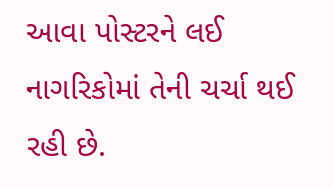આવા પોસ્ટરને લઈ નાગરિકોમાં તેની ચર્ચા થઈ રહી છે.